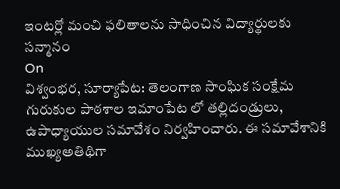ఇంటర్లో మంచి ఫలితాలను సాధించిన విద్యార్థులకు సన్మానం
On
విశ్వంభర, సూర్యాపేట: తెలంగాణ సాంఘిక సంక్షేమ గురుకుల పాఠశాల ఇమాంపేట లో తల్లిదండ్రులు, ఉపాధ్యాయుల సమావేశం నిర్వహించారు. ఈ సమావేశానికి ముఖ్యఅతిథిగా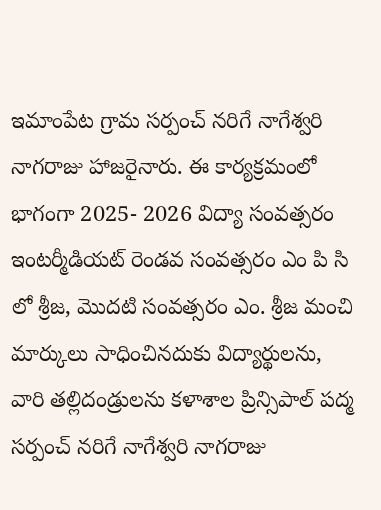ఇమాంపేట గ్రామ సర్పంచ్ నరిగే నాగేశ్వరి నాగరాజు హాజరైనారు. ఈ కార్యక్రమంలో భాగంగా 2025- 2026 విద్యా సంవత్సరం ఇంటర్మీడియట్ రెండవ సంవత్సరం ఎం పి సి లో శ్రీజ, మొదటి సంవత్సరం ఎం. శ్రీజ మంచి మార్కులు సాధించినదుకు విద్యార్థులను, వారి తల్లిదండ్రులను కళాశాల ప్రిన్సిపాల్ పద్మ సర్పంచ్ నరిగే నాగేశ్వరి నాగరాజు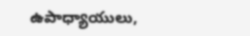ఉపాధ్యాయులు,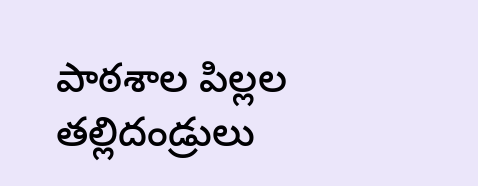పాఠశాల పిల్లల తల్లిదండ్రులు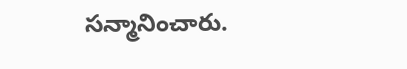సన్మానించారు.